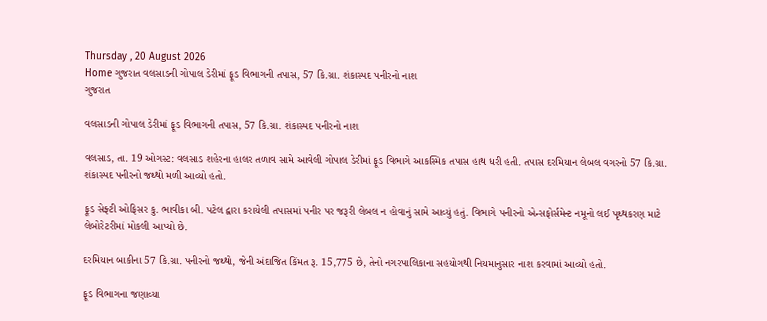Thursday , 20 August 2026
Home ગુજરાત વલસાડની ગોપાલ ડેરીમાં ફૂડ વિભાગની તપાસ, 57 કિ.ગ્રા. શંકાસ્પદ પનીરનો નાશ
ગુજરાત

વલસાડની ગોપાલ ડેરીમાં ફૂડ વિભાગની તપાસ, 57 કિ.ગ્રા. શંકાસ્પદ પનીરનો નાશ

વલસાડ, તા. 19 ઓગસ્ટ: વલસાડ શહેરના હાલર તળાવ સામે આવેલી ગોપાલ ડેરીમાં ફૂડ વિભાગે આકસ્મિક તપાસ હાથ ધરી હતી. તપાસ દરમિયાન લેબલ વગરનો 57 કિ.ગ્રા. શંકાસ્પદ પનીરનો જથ્થો મળી આવ્યો હતો.

ફૂડ સેફ્ટી ઓફિસર કુ. ભાવીકા બી. પટેલ દ્વારા કરાયેલી તપાસમાં પનીર પર જરૂરી લેબલ ન હોવાનું સામે આવ્યું હતું. વિભાગે પનીરનો એન્સફોર્સમેન્ટ નમૂનો લઈ પૃથ્થકરણ માટે લેબોરેટરીમાં મોકલી આપ્યો છે.

દરમિયાન બાકીના 57 કિ.ગ્રા. પનીરનો જથ્થો, જેની અંદાજિત કિંમત રૂ. 15,775 છે, તેનો નગરપાલિકાના સહયોગથી નિયમાનુસાર નાશ કરવામાં આવ્યો હતો.

ફૂડ વિભાગના જણાવ્યા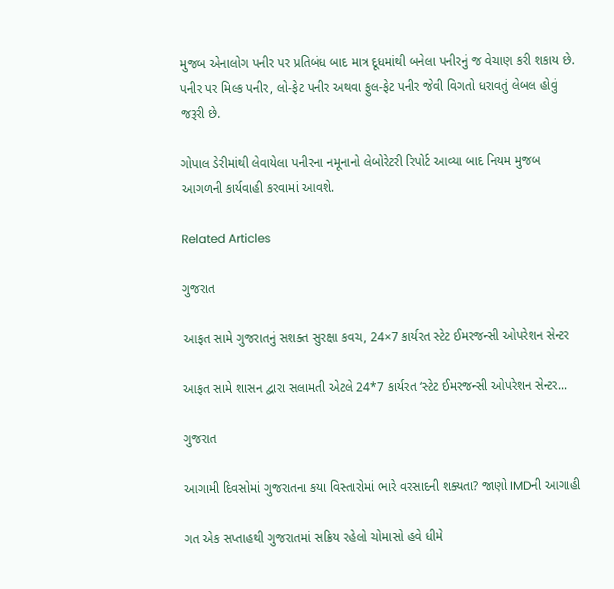મુજબ એનાલોગ પનીર પર પ્રતિબંધ બાદ માત્ર દૂધમાંથી બનેલા પનીરનું જ વેચાણ કરી શકાય છે. પનીર પર મિલ્ક પનીર, લો-ફેટ પનીર અથવા ફુલ-ફેટ પનીર જેવી વિગતો ધરાવતું લેબલ હોવું જરૂરી છે.

ગોપાલ ડેરીમાંથી લેવાયેલા પનીરના નમૂનાનો લેબોરેટરી રિપોર્ટ આવ્યા બાદ નિયમ મુજબ આગળની કાર્યવાહી કરવામાં આવશે.

Related Articles

ગુજરાત

આફત સામે ગુજરાતનું સશક્ત સુરક્ષા કવચ, 24×7 કાર્યરત સ્ટેટ ઈમરજન્સી ઓપરેશન સેન્ટર

આફત સામે શાસન દ્વારા સલામતી એટલે 24*7 કાર્યરત ‘સ્ટેટ ઈમરજન્સી ઓપરેશન સેન્ટર...

ગુજરાત

આગામી દિવસોમાં ગુજરાતના કયા વિસ્તારોમાં ભારે વરસાદની શક્યતા? જાણો IMDની આગાહી

ગત એક સપ્તાહથી ગુજરાતમાં સક્રિય રહેલો ચોમાસો હવે ધીમે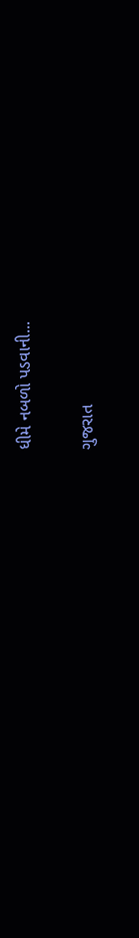ધીમે નબળો પડવાની...

ગુજરાત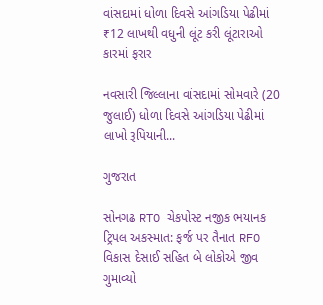વાંસદામાં ધોળા દિવસે આંગડિયા પેઢીમાં ₹12 લાખથી વધુની લૂંટ કરી લૂંટારાઓ કારમાં ફરાર

નવસારી જિલ્લાના વાંસદામાં સોમવારે (20 જુલાઈ) ધોળા દિવસે આંગડિયા પેઢીમાં લાખો રૂપિયાની...

ગુજરાત

સોનગઢ RTO ચેકપોસ્ટ નજીક ભયાનક ટ્રિપલ અકસ્માત: ફર્જ પર તૈનાત RFO વિકાસ દેસાઈ સહિત બે લોકોએ જીવ ગુમાવ્યો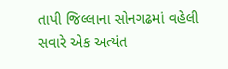તાપી જિલ્લાના સોનગઢમાં વહેલી સવારે એક અત્યંત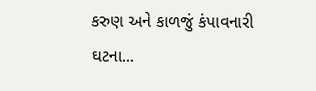કરુણ અને કાળજું કંપાવનારી ઘટના...